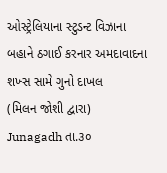ઓસ્ટ્રેલિયાના સ્ટુડન્ટ વિઝાના બહાને ઠગાઈ કરનાર અમદાવાદના શખ્સ સામે ગુનો દાખલ
(મિલન જોશી દ્વારા)
Junagadh તા.૩૦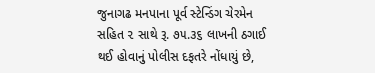જુનાગઢ મનપાના પૂર્વ સ્ટેન્ડિંગ ચેરમેન સહિત ૨ સાથે રૂ. ૭૫.૩૬ લાખની ઠગાઈ થઈ હોવાનું પોલીસ દફતરે નોંધાયું છે,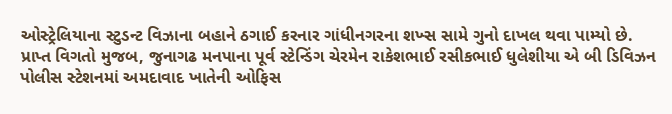ઓસ્ટ્રેલિયાના સ્ટુડન્ટ વિઝાના બહાને ઠગાઈ કરનાર ગાંધીનગરના શખ્સ સામે ગુનો દાખલ થવા પામ્યો છે.
પ્રાપ્ત વિગતો મુજબ, જુનાગઢ મનપાના પૂર્વ સ્ટેન્ડિંગ ચેરમેન રાકેશભાઈ રસીકભાઈ ધુલેશીયા એ બી ડિવિઝન પોલીસ સ્ટેશનમાં અમદાવાદ ખાતેની ઓફિસ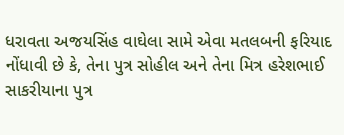ધરાવતા અજયસિંહ વાઘેલા સામે એવા મતલબની ફરિયાદ નોંધાવી છે કે, તેના પુત્ર સોહીલ અને તેના મિત્ર હરેશભાઈ સાકરીયાના પુત્ર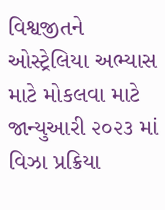વિશ્વજીતને ઓસ્ટ્રેલિયા અભ્યાસ માટે મોકલવા માટે જાન્યુઆરી ૨૦૨૩ માં વિઝા પ્રક્રિયા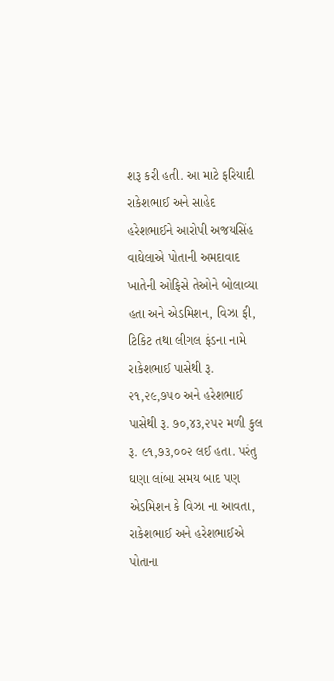શરૂ કરી હતી. આ માટે ફરિયાદી રાકેશભાઈ અને સાહેદ હરેશભાઈને આરોપી અજયસિંહ વાઘેલાએ પોતાની અમદાવાદ ખાતેની ઓફિસે તેઓને બોલાવ્યા હતા અને એડમિશન, વિઝા ફી, ટિકિટ તથા લીગલ ફંડના નામે રાકેશભાઈ પાસેથી રૂ. ૨૧,૨૯,૭૫૦ અને હરેશભાઈ પાસેથી રૂ. ૭૦,૪૩,૨૫૨ મળી કુલ રૂ. ૯૧,૭૩,૦૦૨ લઈ હતા. પરંતુ ઘણા લાંબા સમય બાદ પણ એડમિશન કે વિઝા ના આવતા, રાકેશભાઈ અને હરેશભાઈએ પોતાના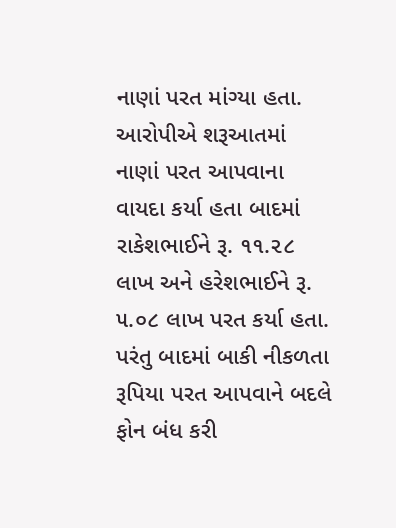નાણાં પરત માંગ્યા હતા. આરોપીએ શરૂઆતમાં નાણાં પરત આપવાના વાયદા કર્યા હતા બાદમાં રાકેશભાઈને રૂ. ૧૧.૨૮ લાખ અને હરેશભાઈને રૂ. ૫.૦૮ લાખ પરત કર્યા હતા. પરંતુ બાદમાં બાકી નીકળતા રૂપિયા પરત આપવાને બદલે ફોન બંધ કરી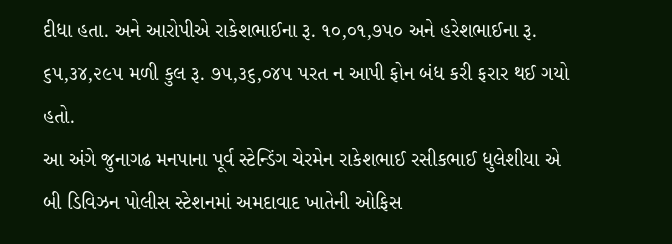દીધા હતા. અને આરોપીએ રાકેશભાઈના રૂ. ૧૦,૦૧,૭૫૦ અને હરેશભાઈના રૂ. ૬૫,૩૪,૨૯૫ મળી કુલ રૂ. ૭૫,૩૬,૦૪૫ પરત ન આપી ફોન બંધ કરી ફરાર થઈ ગયો હતો.
આ અંગે જુનાગઢ મનપાના પૂર્વ સ્ટેન્ડિંગ ચેરમેન રાકેશભાઈ રસીકભાઈ ધુલેશીયા એ બી ડિવિઝન પોલીસ સ્ટેશનમાં અમદાવાદ ખાતેની ઓફિસ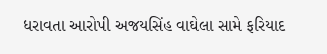ધરાવતા આરોપી અજયસિંહ વાઘેલા સામે ફરિયાદ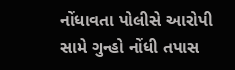નોંધાવતા પોલીસે આરોપી સામે ગુન્હો નોંધી તપાસ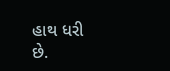હાથ ધરી છે.